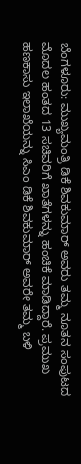ಬೆಂಗಳೂರು: ಮುಖ್ಯಮಂತ್ರಿ ಡಿಕೆ ಶಿವಕುಮಾರ್ ಅವರು ತಮ್ಮ ನೂತನ ಸಂಪುಟದ ಮೊದಲ ಹಂತದ 13 ಸಚಿವರಿಗೆ ಖಾತೆಗಳನ್ನು ಹಂಚಿಕೆ ಮಾಡಿದ್ದಾರೆ. ಪ್ರಮುಖ ಹಣಕಾಸು ಇಲಾಖೆಯನ್ನು ಸಿಎಂ ಡಿಕೆ ಶಿವಕುಮಾರ್ ಅವರೇ ತಮ್ಮ ಬಳಿ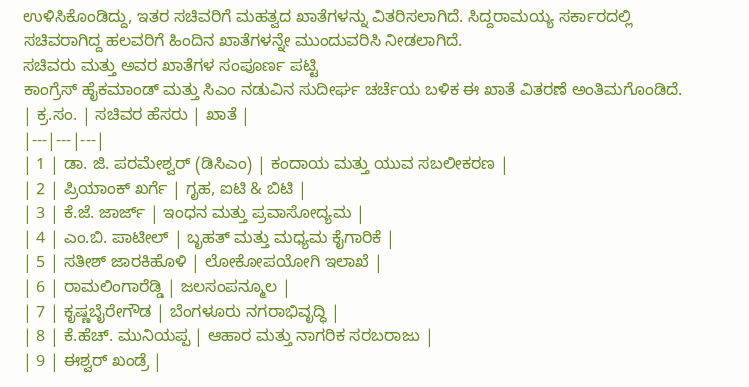ಉಳಿಸಿಕೊಂಡಿದ್ದು, ಇತರ ಸಚಿವರಿಗೆ ಮಹತ್ವದ ಖಾತೆಗಳನ್ನು ವಿತರಿಸಲಾಗಿದೆ. ಸಿದ್ದರಾಮಯ್ಯ ಸರ್ಕಾರದಲ್ಲಿ ಸಚಿವರಾಗಿದ್ದ ಹಲವರಿಗೆ ಹಿಂದಿನ ಖಾತೆಗಳನ್ನೇ ಮುಂದುವರಿಸಿ ನೀಡಲಾಗಿದೆ.
ಸಚಿವರು ಮತ್ತು ಅವರ ಖಾತೆಗಳ ಸಂಪೂರ್ಣ ಪಟ್ಟಿ
ಕಾಂಗ್ರೆಸ್ ಹೈಕಮಾಂಡ್ ಮತ್ತು ಸಿಎಂ ನಡುವಿನ ಸುದೀರ್ಘ ಚರ್ಚೆಯ ಬಳಿಕ ಈ ಖಾತೆ ವಿತರಣೆ ಅಂತಿಮಗೊಂಡಿದೆ.
| ಕ್ರ.ಸಂ. | ಸಚಿವರ ಹೆಸರು | ಖಾತೆ |
|---|---|---|
| 1 | ಡಾ. ಜಿ. ಪರಮೇಶ್ವರ್ (ಡಿಸಿಎಂ) | ಕಂದಾಯ ಮತ್ತು ಯುವ ಸಬಲೀಕರಣ |
| 2 | ಪ್ರಿಯಾಂಕ್ ಖರ್ಗೆ | ಗೃಹ, ಐಟಿ & ಬಿಟಿ |
| 3 | ಕೆ.ಜೆ. ಜಾರ್ಜ್ | ಇಂಧನ ಮತ್ತು ಪ್ರವಾಸೋದ್ಯಮ |
| 4 | ಎಂ.ಬಿ. ಪಾಟೀಲ್ | ಬೃಹತ್ ಮತ್ತು ಮಧ್ಯಮ ಕೈಗಾರಿಕೆ |
| 5 | ಸತೀಶ್ ಜಾರಕಿಹೊಳಿ | ಲೋಕೋಪಯೋಗಿ ಇಲಾಖೆ |
| 6 | ರಾಮಲಿಂಗಾರೆಡ್ಡಿ | ಜಲಸಂಪನ್ಮೂಲ |
| 7 | ಕೃಷ್ಣಬೈರೇಗೌಡ | ಬೆಂಗಳೂರು ನಗರಾಭಿವೃದ್ಧಿ |
| 8 | ಕೆ.ಹೆಚ್. ಮುನಿಯಪ್ಪ | ಆಹಾರ ಮತ್ತು ನಾಗರಿಕ ಸರಬರಾಜು |
| 9 | ಈಶ್ವರ್ ಖಂಡ್ರೆ |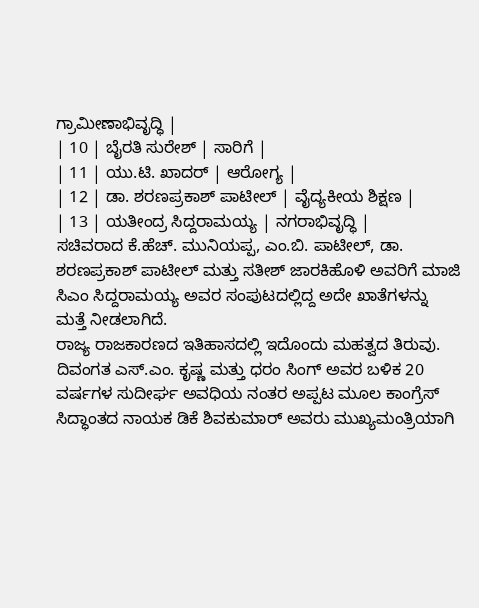ಗ್ರಾಮೀಣಾಭಿವೃದ್ಧಿ |
| 10 | ಬೈರತಿ ಸುರೇಶ್ | ಸಾರಿಗೆ |
| 11 | ಯು.ಟಿ. ಖಾದರ್ | ಆರೋಗ್ಯ |
| 12 | ಡಾ. ಶರಣಪ್ರಕಾಶ್ ಪಾಟೀಲ್ | ವೈದ್ಯಕೀಯ ಶಿಕ್ಷಣ |
| 13 | ಯತೀಂದ್ರ ಸಿದ್ದರಾಮಯ್ಯ | ನಗರಾಭಿವೃದ್ಧಿ |
ಸಚಿವರಾದ ಕೆ.ಹೆಚ್. ಮುನಿಯಪ್ಪ, ಎಂ.ಬಿ. ಪಾಟೀಲ್, ಡಾ. ಶರಣಪ್ರಕಾಶ್ ಪಾಟೀಲ್ ಮತ್ತು ಸತೀಶ್ ಜಾರಕಿಹೊಳಿ ಅವರಿಗೆ ಮಾಜಿ ಸಿಎಂ ಸಿದ್ದರಾಮಯ್ಯ ಅವರ ಸಂಪುಟದಲ್ಲಿದ್ದ ಅದೇ ಖಾತೆಗಳನ್ನು ಮತ್ತೆ ನೀಡಲಾಗಿದೆ.
ರಾಜ್ಯ ರಾಜಕಾರಣದ ಇತಿಹಾಸದಲ್ಲಿ ಇದೊಂದು ಮಹತ್ವದ ತಿರುವು. ದಿವಂಗತ ಎಸ್.ಎಂ. ಕೃಷ್ಣ ಮತ್ತು ಧರಂ ಸಿಂಗ್ ಅವರ ಬಳಿಕ 20 ವರ್ಷಗಳ ಸುದೀರ್ಘ ಅವಧಿಯ ನಂತರ ಅಪ್ಪಟ ಮೂಲ ಕಾಂಗ್ರೆಸ್ ಸಿದ್ಧಾಂತದ ನಾಯಕ ಡಿಕೆ ಶಿವಕುಮಾರ್ ಅವರು ಮುಖ್ಯಮಂತ್ರಿಯಾಗಿ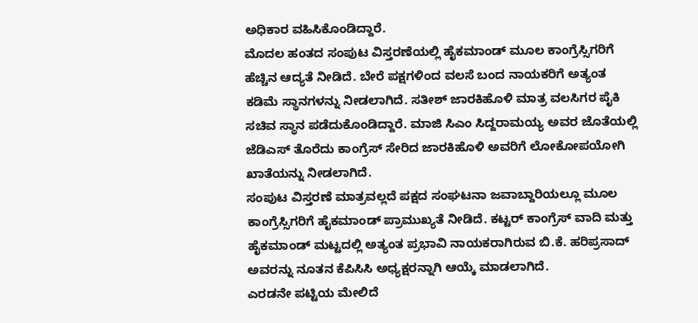ಅಧಿಕಾರ ವಹಿಸಿಕೊಂಡಿದ್ದಾರೆ.
ಮೊದಲ ಹಂತದ ಸಂಪುಟ ವಿಸ್ತರಣೆಯಲ್ಲಿ ಹೈಕಮಾಂಡ್ ಮೂಲ ಕಾಂಗ್ರೆಸ್ಸಿಗರಿಗೆ ಹೆಚ್ಚಿನ ಆದ್ಯತೆ ನೀಡಿದೆ. ಬೇರೆ ಪಕ್ಷಗಳಿಂದ ವಲಸೆ ಬಂದ ನಾಯಕರಿಗೆ ಅತ್ಯಂತ ಕಡಿಮೆ ಸ್ಥಾನಗಳನ್ನು ನೀಡಲಾಗಿದೆ. ಸತೀಶ್ ಜಾರಕಿಹೊಳಿ ಮಾತ್ರ ವಲಸಿಗರ ಪೈಕಿ ಸಚಿವ ಸ್ಥಾನ ಪಡೆದುಕೊಂಡಿದ್ದಾರೆ. ಮಾಜಿ ಸಿಎಂ ಸಿದ್ದರಾಮಯ್ಯ ಅವರ ಜೊತೆಯಲ್ಲಿ ಜೆಡಿಎಸ್ ತೊರೆದು ಕಾಂಗ್ರೆಸ್ ಸೇರಿದ ಜಾರಕಿಹೊಳಿ ಅವರಿಗೆ ಲೋಕೋಪಯೋಗಿ ಖಾತೆಯನ್ನು ನೀಡಲಾಗಿದೆ.
ಸಂಪುಟ ವಿಸ್ತರಣೆ ಮಾತ್ರವಲ್ಲದೆ ಪಕ್ಷದ ಸಂಘಟನಾ ಜವಾಬ್ದಾರಿಯಲ್ಲೂ ಮೂಲ ಕಾಂಗ್ರೆಸ್ಸಿಗರಿಗೆ ಹೈಕಮಾಂಡ್ ಪ್ರಾಮುಖ್ಯತೆ ನೀಡಿದೆ. ಕಟ್ಟರ್ ಕಾಂಗ್ರೆಸ್ ವಾದಿ ಮತ್ತು ಹೈಕಮಾಂಡ್ ಮಟ್ಟದಲ್ಲಿ ಅತ್ಯಂತ ಪ್ರಭಾವಿ ನಾಯಕರಾಗಿರುವ ಬಿ.ಕೆ. ಹರಿಪ್ರಸಾದ್ ಅವರನ್ನು ನೂತನ ಕೆಪಿಸಿಸಿ ಅಧ್ಯಕ್ಷರನ್ನಾಗಿ ಆಯ್ಕೆ ಮಾಡಲಾಗಿದೆ.
ಎರಡನೇ ಪಟ್ಟಿಯ ಮೇಲಿದೆ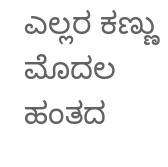ಎಲ್ಲರ ಕಣ್ಣು
ಮೊದಲ ಹಂತದ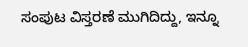ಸಂಪುಟ ವಿಸ್ತರಣೆ ಮುಗಿದಿದ್ದು, ಇನ್ನೂ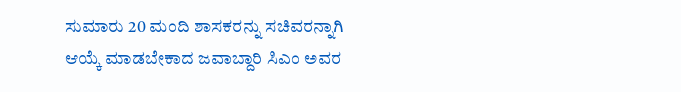ಸುಮಾರು 20 ಮಂದಿ ಶಾಸಕರನ್ನು ಸಚಿವರನ್ನಾಗಿ ಆಯ್ಕೆ ಮಾಡಬೇಕಾದ ಜವಾಬ್ದಾರಿ ಸಿಎಂ ಅವರ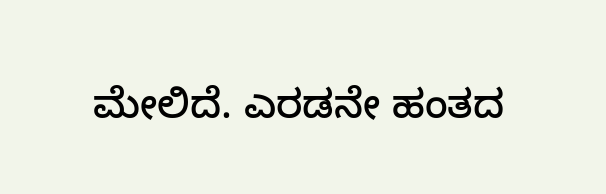ಮೇಲಿದೆ. ಎರಡನೇ ಹಂತದ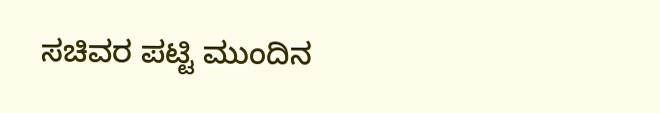ಸಚಿವರ ಪಟ್ಟಿ ಮುಂದಿನ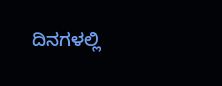ದಿನಗಳಲ್ಲಿ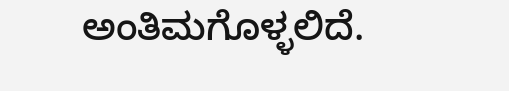ಅಂತಿಮಗೊಳ್ಳಲಿದೆ.